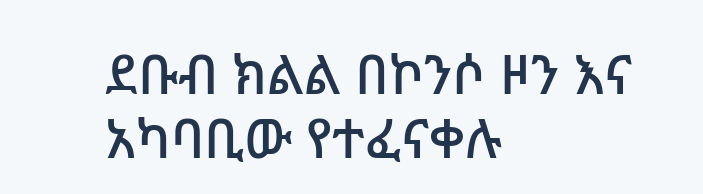ደቡብ ክልል በኮንሶ ዞን እና አካባቢው የተፈናቀሉ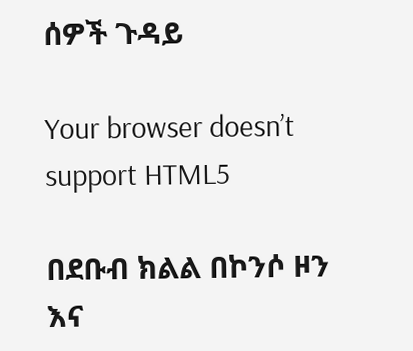ሰዎች ጉዳይ

Your browser doesn’t support HTML5

በደቡብ ክልል በኮንሶ ዞን እና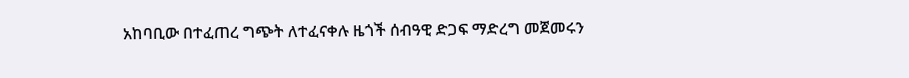አከባቢው በተፈጠረ ግጭት ለተፈናቀሉ ዜጎች ሰብዓዊ ድጋፍ ማድረግ መጀመሩን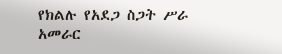የክልሉ የአደጋ ስጋት ሥራ አመራር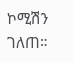ኮሚሽን ገለጠ።